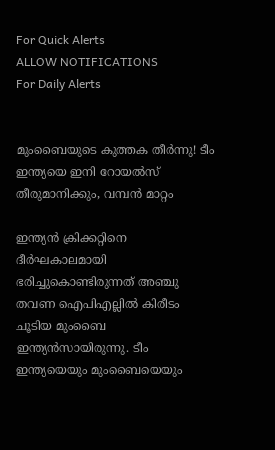For Quick Alerts
ALLOW NOTIFICATIONS
For Daily Alerts


മുംബൈയുടെ കുത്തക തീര്‍ന്നു! ടീം ഇന്ത്യയെ ഇനി റോയല്‍സ് തീരുമാനിക്കും, വമ്പന്‍ മാറ്റം

ഇന്ത്യന്‍ ക്രിക്കറ്റിനെ ദീര്‍ഘകാലമായി ഭരിച്ചുകൊണ്ടിരുന്നത് അഞ്ചു തവണ ഐപിഎല്ലില്‍ കിരീടം ചൂടിയ മുംബൈ ഇന്ത്യന്‍സായിരുന്നു. ടീം ഇന്ത്യയെയും മുംബൈയെയും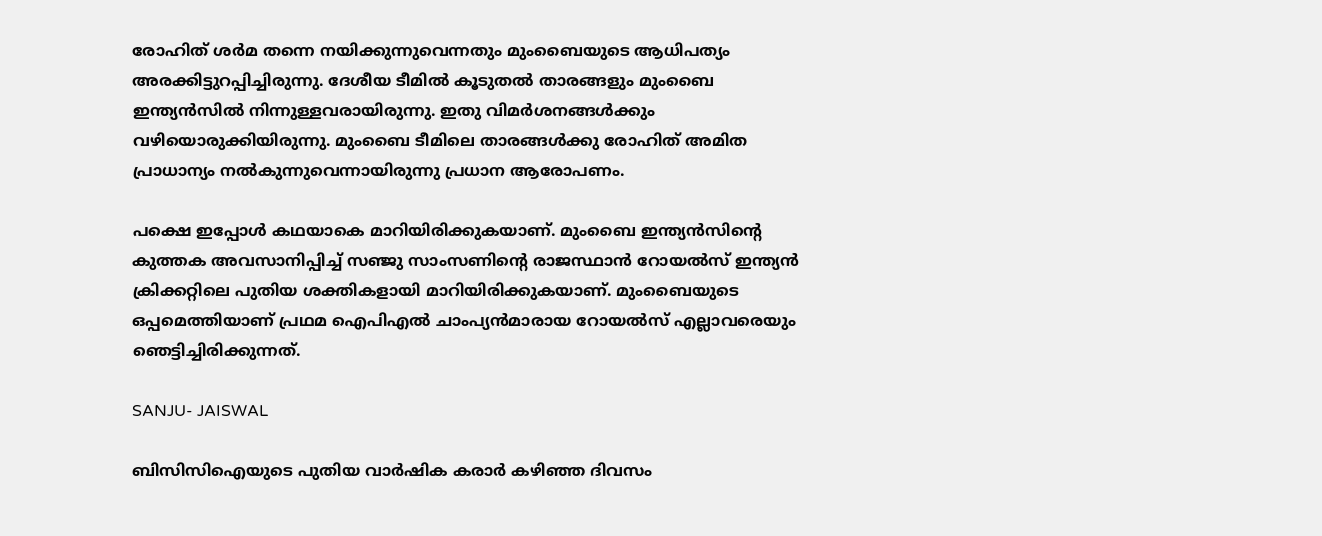രോഹിത് ശര്‍മ തന്നെ നയിക്കുന്നുവെന്നതും മുംബൈയുടെ ആധിപത്യം അരക്കിട്ടുറപ്പിച്ചിരുന്നു. ദേശീയ ടീമില്‍ കൂടുതല്‍ താരങ്ങളും മുംബൈ ഇന്ത്യന്‍സില്‍ നിന്നുള്ളവരായിരുന്നു. ഇതു വിമര്‍ശനങ്ങള്‍ക്കും വഴിയൊരുക്കിയിരുന്നു. മുംബൈ ടീമിലെ താരങ്ങള്‍ക്കു രോഹിത് അമിത പ്രാധാന്യം നല്‍കുന്നുവെന്നായിരുന്നു പ്രധാന ആരോപണം.

പക്ഷെ ഇപ്പോള്‍ കഥയാകെ മാറിയിരിക്കുകയാണ്. മുംബൈ ഇന്ത്യന്‍സിന്റെ കുത്തക അവസാനിപ്പിച്ച് സഞ്ജു സാംസണിന്റെ രാജസ്ഥാന്‍ റോയല്‍സ് ഇന്ത്യന്‍ ക്രിക്കറ്റിലെ പുതിയ ശക്തികളായി മാറിയിരിക്കുകയാണ്. മുംബൈയുടെ ഒപ്പമെത്തിയാണ് പ്രഥമ ഐപിഎല്‍ ചാംപ്യന്‍മാരായ റോയല്‍സ് എല്ലാവരെയും ഞെട്ടിച്ചിരിക്കുന്നത്.

SANJU- JAISWAL

ബിസിസിഐയുടെ പുതിയ വാര്‍ഷിക കരാര്‍ കഴിഞ്ഞ ദിവസം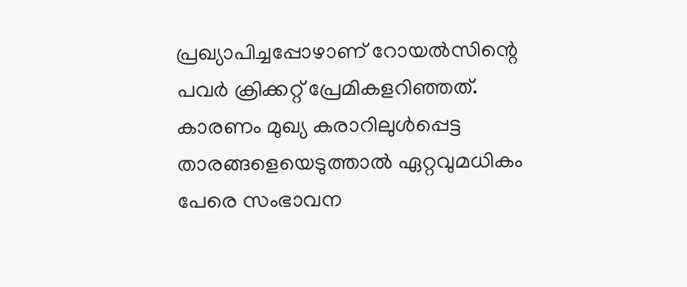പ്രഖ്യാപിച്ചപ്പോഴാണ് റോയല്‍സിന്റെ പവര്‍ ക്രിക്കറ്റ് പ്രേമികളറിഞ്ഞത്. കാരണം മുഖ്യ കരാറിലുള്‍പ്പെട്ട താരങ്ങളെയെടുത്താല്‍ ഏറ്റവുമധികം പേരെ സംഭാവന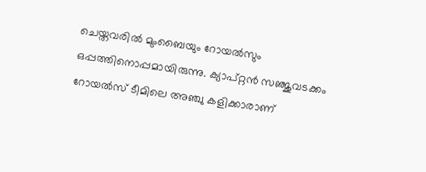ചെയ്തവരില്‍ മുംബൈയും റോയല്‍സും ഒപ്പത്തിനൊപ്പമായിരുന്നു. ക്യാപ്റ്റന്‍ സഞ്ജുവടക്കം റോയല്‍സ് ടീമിലെ അഞ്ചു കളിക്കാരാണ്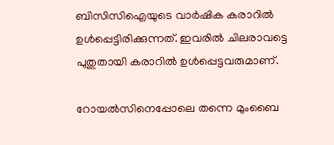ബിസിസിഐയുടെ വാര്‍ഷിക കരാറില്‍ ഉള്‍പ്പെട്ടിരിക്കുന്നത്. ഇവരില്‍ ചിലരാവട്ടെ പുതുതായി കരാറില്‍ ഉള്‍പ്പെട്ടവരുമാണ്.

റോയല്‍സിനെപ്പോലെ തന്നെ മുംബൈ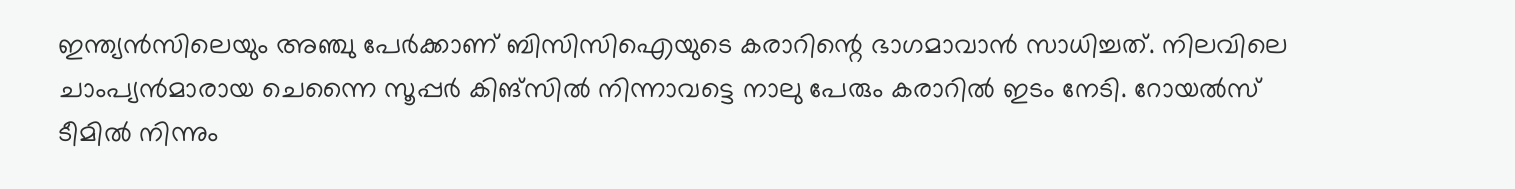ഇന്ത്യന്‍സിലെയും അഞ്ചു പേര്‍ക്കാണ് ബിസിസിഐയുടെ കരാറിന്റെ ഭാഗമാവാന്‍ സാധിച്ചത്. നിലവിലെ ചാംപ്യന്‍മാരായ ചെന്നൈ സൂപ്പര്‍ കിങ്‌സില്‍ നിന്നാവട്ടെ നാലു പേരും കരാറില്‍ ഇടം നേടി. റോയല്‍സ് ടീമില്‍ നിന്നും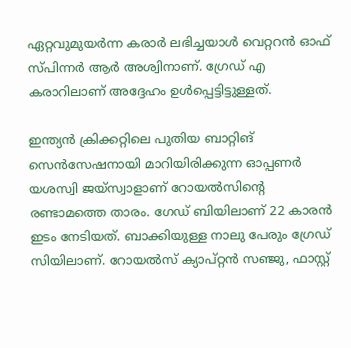ഏറ്റവുമുയര്‍ന്ന കരാര്‍ ലഭിച്ചയാള്‍ വെറ്ററന്‍ ഓഫ് സ്പിന്നര്‍ ആര്‍ അശ്വിനാണ്. ഗ്രേഡ് എ കരാറിലാണ് അദ്ദേഹം ഉള്‍പ്പെട്ടിട്ടുള്ളത്.

ഇന്ത്യന്‍ ക്രിക്കറ്റിലെ പുതിയ ബാറ്റിങ് സെന്‍സേഷനായി മാറിയിരിക്കുന്ന ഓപ്പണര്‍ യശസ്വി ജയ്‌സ്വാളാണ് റോയല്‍സിന്റെ രണ്ടാമത്തെ താരം. ഗേഡ് ബിയിലാണ് 22 കാരന്‍ ഇടം നേടിയത്. ബാക്കിയുള്ള നാലു പേരും ഗ്രേഡ് സിയിലാണ്. റോയല്‍സ് ക്യാപ്റ്റന്‍ സഞ്ജു, ഫാസ്റ്റ്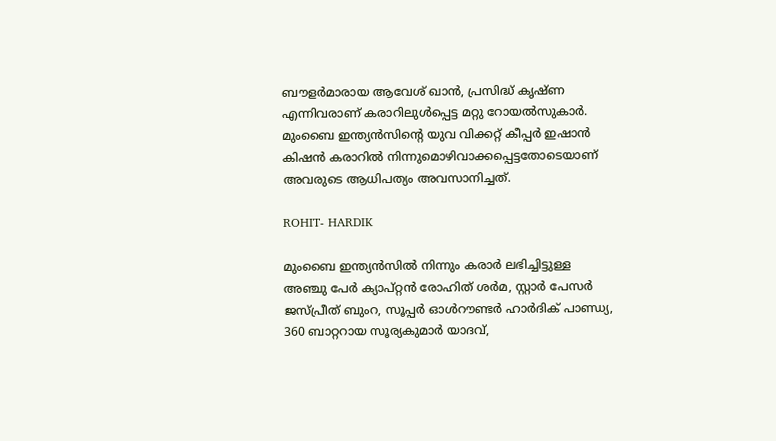ബൗളര്‍മാരായ ആവേശ് ഖാന്‍, പ്രസിദ്ധ് കൃഷ്ണ എന്നിവരാണ് കരാറിലുള്‍പ്പെട്ട മറ്റു റോയല്‍സുകാര്‍. മുംബൈ ഇന്ത്യന്‍സിന്റെ യുവ വിക്കറ്റ് കീപ്പര്‍ ഇഷാന്‍ കിഷന്‍ കരാറില്‍ നിന്നുമൊഴിവാക്കപ്പെട്ടതോടെയാണ് അവരുടെ ആധിപത്യം അവസാനിച്ചത്.

ROHIT- HARDIK

മുംബൈ ഇന്ത്യന്‍സില്‍ നിന്നും കരാര്‍ ലഭിച്ചിട്ടുള്ള അഞ്ചു പേര്‍ ക്യാപ്റ്റന്‍ രോഹിത് ശര്‍മ, സ്റ്റാര്‍ പേസര്‍ ജസ്പ്രീത് ബുംറ, സൂപ്പര്‍ ഓള്‍റൗണ്ടര്‍ ഹാര്‍ദിക് പാണ്ഡ്യ, 360 ബാറ്ററായ സൂര്യകുമാര്‍ യാദവ്,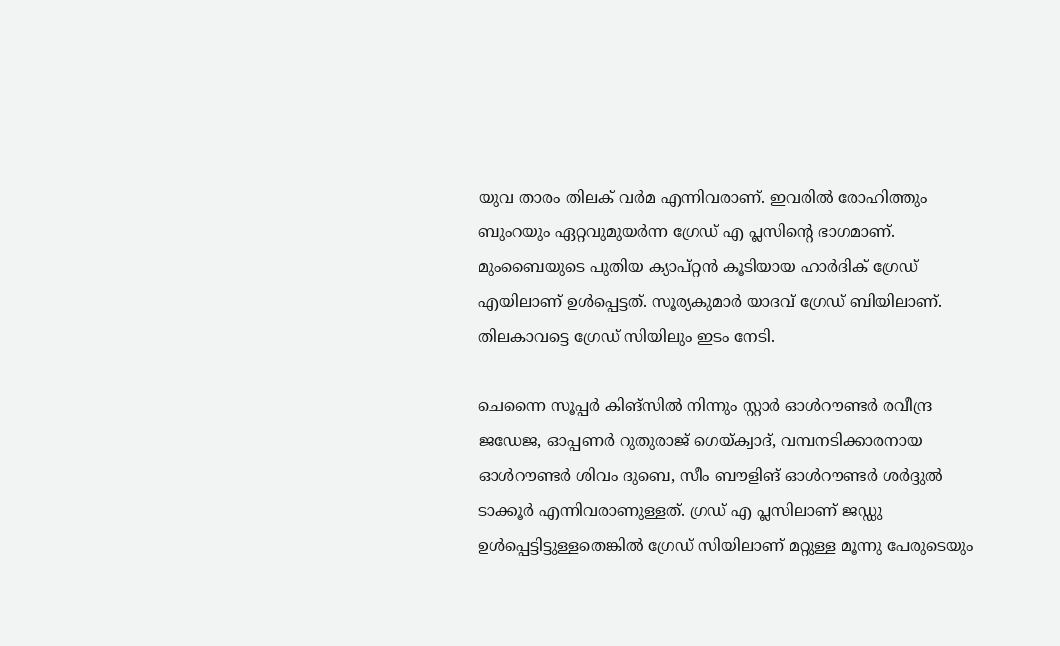യുവ താരം തിലക് വര്‍മ എന്നിവരാണ്. ഇവരില്‍ രോഹിത്തും ബുംറയും ഏറ്റവുമുയര്‍ന്ന ഗ്രേഡ് എ പ്ലസിന്റെ ഭാഗമാണ്. മുംബൈയുടെ പുതിയ ക്യാപ്റ്റന്‍ കൂടിയായ ഹാര്‍ദിക് ഗ്രേഡ് എയിലാണ് ഉള്‍പ്പെട്ടത്. സൂര്യകുമാര്‍ യാദവ് ഗ്രേഡ് ബിയിലാണ്. തിലകാവട്ടെ ഗ്രേഡ് സിയിലും ഇടം നേടി.

ചെന്നൈ സൂപ്പര്‍ കിങ്‌സില്‍ നിന്നും സ്റ്റാര്‍ ഓള്‍റൗണ്ടര്‍ രവീന്ദ്ര ജഡേജ, ഓപ്പണര്‍ റുതുരാജ് ഗെയ്ക്വാദ്, വമ്പനടിക്കാരനായ ഓള്‍റൗണ്ടര്‍ ശിവം ദുബെ, സീം ബൗളിങ് ഓള്‍റൗണ്ടര്‍ ശര്‍ദ്ദുല്‍ ടാക്കൂര്‍ എന്നിവരാണുള്ളത്. ഗ്രഡ് എ പ്ലസിലാണ് ജഡ്ഡു ഉള്‍പ്പെട്ടിട്ടുള്ളതെങ്കില്‍ ഗ്രേഡ് സിയിലാണ് മറ്റുള്ള മൂന്നു പേരുടെയും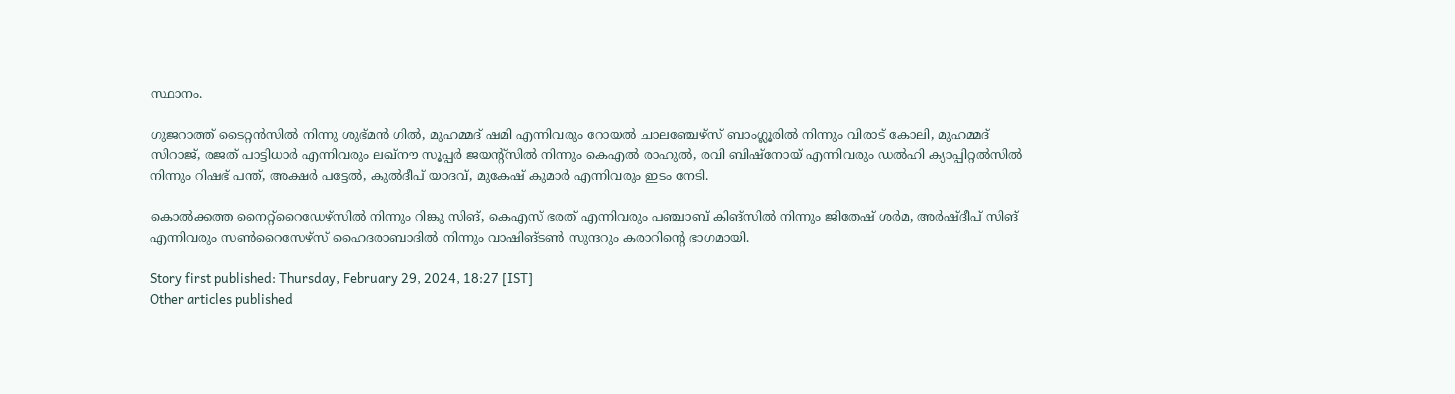സ്ഥാനം.

ഗുജറാത്ത് ടൈറ്റന്‍സില്‍ നിന്നു ശുഭ്മന്‍ ഗില്‍, മുഹമ്മദ് ഷമി എന്നിവരും റോയല്‍ ചാലഞ്ചേഴ്‌സ് ബാംഗ്ലൂരില്‍ നിന്നും വിരാട് കോലി, മുഹമ്മദ് സിറാജ്, രജത് പാട്ടിധാര്‍ എന്നിവരും ലഖ്‌നൗ സൂപ്പര്‍ ജയന്റ്‌സില്‍ നിന്നും കെഎല്‍ രാഹുല്‍, രവി ബിഷ്‌നോയ് എന്നിവരും ഡല്‍ഹി ക്യാപ്പിറ്റല്‍സില്‍ നിന്നും റിഷഭ് പന്ത്, അക്ഷര്‍ പട്ടേല്‍, കുല്‍ദീപ് യാദവ്, മുകേഷ് കുമാര്‍ എന്നിവരും ഇടം നേടി.

കൊല്‍ക്കത്ത നൈറ്റ്‌റൈഡേഴ്‌സില്‍ നിന്നും റിങ്കു സിങ്, കെഎസ് ഭരത് എന്നിവരും പഞ്ചാബ് കിങ്‌സില്‍ നിന്നും ജിതേഷ് ശര്‍മ, അര്‍ഷ്ദീപ് സിങ് എന്നിവരും സണ്‍റൈസേഴ്‌സ് ഹൈദരാബാദില്‍ നിന്നും വാഷിങ്ടണ്‍ സുന്ദറും കരാറിന്റെ ഭാഗമായി.

Story first published: Thursday, February 29, 2024, 18:27 [IST]
Other articles published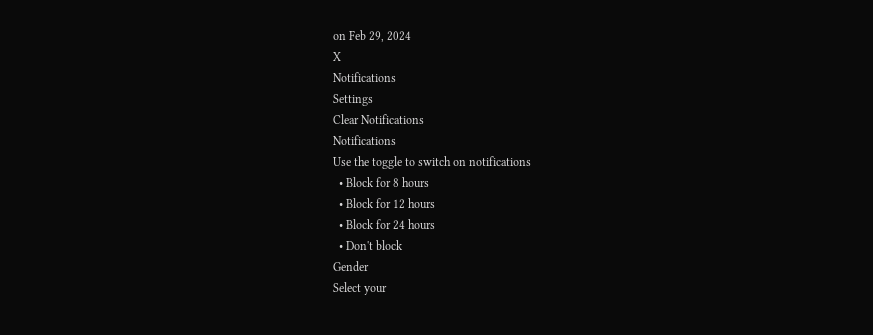on Feb 29, 2024
X
Notifications
Settings
Clear Notifications
Notifications
Use the toggle to switch on notifications
  • Block for 8 hours
  • Block for 12 hours
  • Block for 24 hours
  • Don't block
Gender
Select your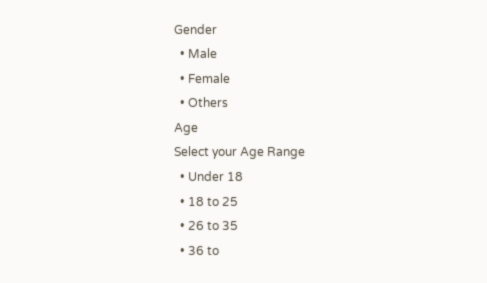Gender
  • Male
  • Female
  • Others
Age
Select your Age Range
  • Under 18
  • 18 to 25
  • 26 to 35
  • 36 to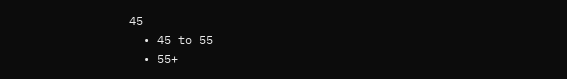45
  • 45 to 55
  • 55+